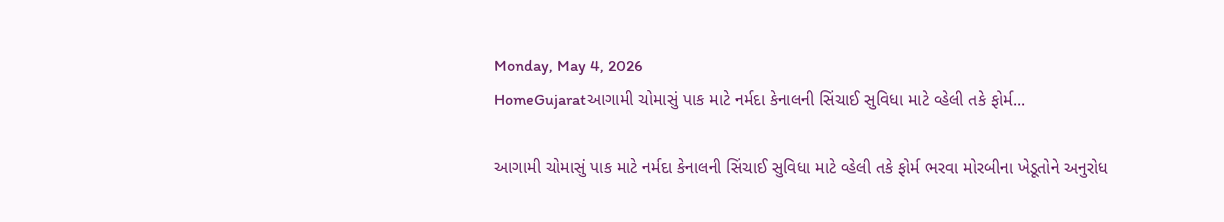Monday, May 4, 2026
HomeGujaratઆગામી ચોમાસું પાક માટે નર્મદા કેનાલની સિંચાઈ સુવિધા માટે વ્હેલી તકે ફોર્મ...

આગામી ચોમાસું પાક માટે નર્મદા કેનાલની સિંચાઈ સુવિધા માટે વ્હેલી તકે ફોર્મ ભરવા મોરબીના ખેડૂતોને અનુરોધ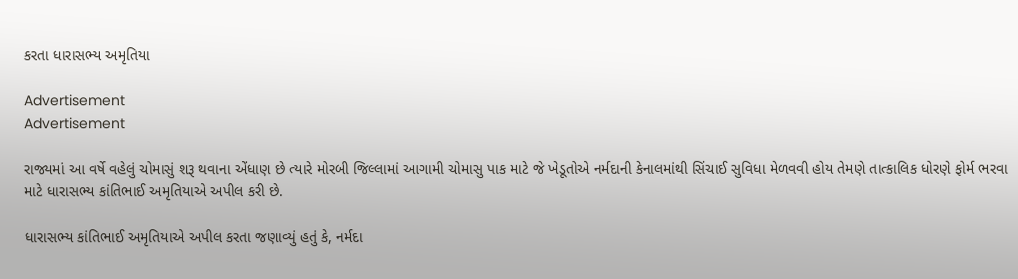કરતા ધારાસભ્ય અમૃતિયા

Advertisement
Advertisement

રાજ્યમાં આ વર્ષે વહેલું ચોમાસું શરૂ થવાના એંધાણ છે ત્યારે મોરબી જિલ્લામાં આગામી ચોમાસુ પાક માટે જે ખેડૂતોએ નર્મદાની કેનાલમાંથી સિંચાઈ સુવિધા મેળવવી હોય તેમણે તાત્કાલિક ધોરણે ફોર્મ ભરવા માટે ધારાસભ્ય કાંતિભાઈ અમૃતિયાએ અપીલ કરી છે.

ધારાસભ્ય કાંતિભાઈ અમૃતિયાએ અપીલ કરતા જણાવ્યું હતું કે, નર્મદા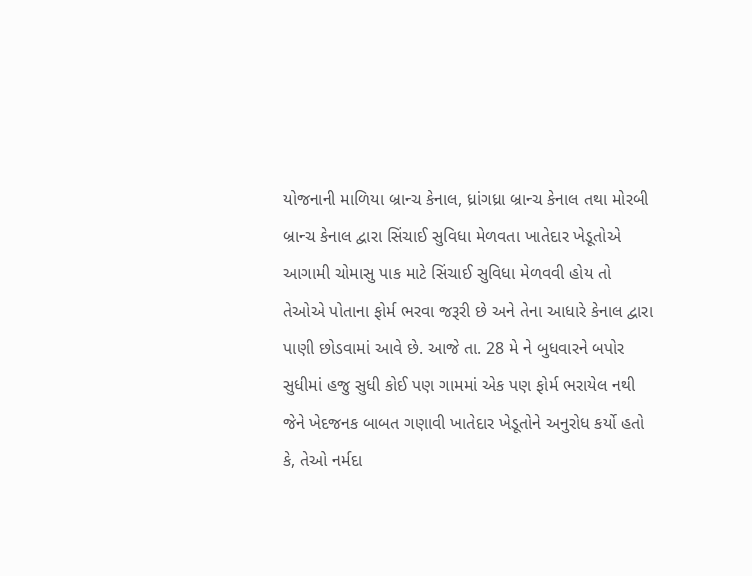યોજનાની માળિયા બ્રાન્ચ કેનાલ, ધ્રાંગધ્રા બ્રાન્ચ કેનાલ તથા મોરબી બ્રાન્ચ કેનાલ દ્વારા સિંચાઈ સુવિધા મેળવતા ખાતેદાર ખેડૂતોએ આગામી ચોમાસુ પાક માટે સિંચાઈ સુવિધા મેળવવી હોય તો તેઓએ પોતાના ફોર્મ ભરવા જરૂરી છે અને તેના આધારે કેનાલ દ્વારા પાણી છોડવામાં આવે છે. આજે તા. 28 મે ને બુધવારને બપોર સુધીમાં હજુ સુધી કોઈ પણ ગામમાં એક પણ ફોર્મ ભરાયેલ નથી જેને ખેદજનક બાબત ગણાવી ખાતેદાર ખેડૂતોને અનુરોધ કર્યો હતો કે, તેઓ નર્મદા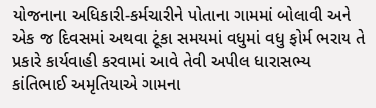યોજનાના અધિકારી-કર્મચારીને પોતાના ગામમાં બોલાવી અને એક જ દિવસમાં અથવા ટૂંકા સમયમાં વધુમાં વધુ ફોર્મ ભરાય તે પ્રકારે કાર્યવાહી કરવામાં આવે તેવી અપીલ ધારાસભ્ય કાંતિભાઈ અમૃતિયાએ ગામના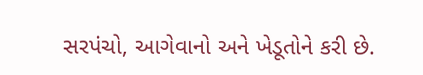સરપંચો, આગેવાનો અને ખેડૂતોને કરી છે.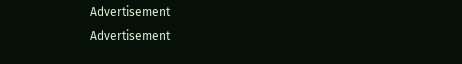Advertisement
Advertisement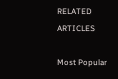RELATED ARTICLES

Most Popular